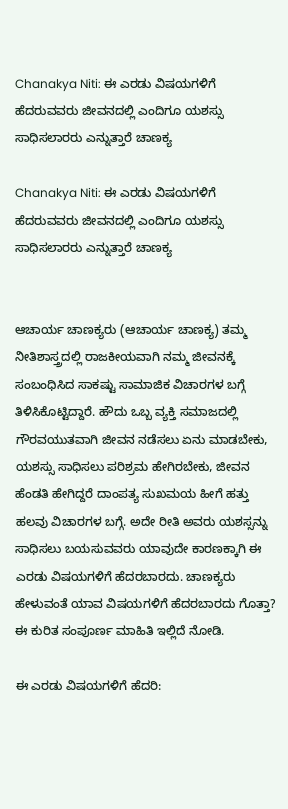Chanakya Niti: ಈ ಎರಡು ವಿಷಯಗಳಿಗೆ ಹೆದರುವವರು ಜೀವನದಲ್ಲಿ ಎಂದಿಗೂ ಯಶಸ್ಸು ಸಾಧಿಸಲಾರರು ಎನ್ನುತ್ತಾರೆ ಚಾಣಕ್ಯ

Chanakya Niti: ಈ ಎರಡು ವಿಷಯಗಳಿಗೆ ಹೆದರುವವರು ಜೀವನದಲ್ಲಿ ಎಂದಿಗೂ ಯಶಸ್ಸು ಸಾಧಿಸಲಾರರು ಎನ್ನುತ್ತಾರೆ ಚಾಣಕ್ಯ


ಆಚಾರ್ಯ ಚಾಣಕ್ಯರು (ಆಚಾರ್ಯ ಚಾಣಕ್ಯ) ತಮ್ಮ ನೀತಿಶಾಸ್ತ್ರದಲ್ಲಿ ರಾಜಕೀಯವಾಗಿ ನಮ್ಮ ಜೀವನಕ್ಕೆ ಸಂಬಂಧಿಸಿದ ಸಾಕಷ್ಟು ಸಾಮಾಜಿಕ ವಿಚಾರಗಳ ಬಗ್ಗೆ ತಿಳಿಸಿಕೊಟ್ಟಿದ್ದಾರೆ. ಹೌದು ಒಬ್ಬ ವ್ಯಕ್ತಿ ಸಮಾಜದಲ್ಲಿ ಗೌರವಯುತವಾಗಿ ಜೀವನ ನಡೆಸಲು ಏನು ಮಾಡಬೇಕು, ಯಶಸ್ಸು ಸಾಧಿಸಲು ಪರಿಶ್ರಮ ಹೇಗಿರಬೇಕು, ಜೀವನ ಹೆಂಡತಿ ಹೇಗಿದ್ದರೆ ದಾಂಪತ್ಯ ಸುಖಮಯ ಹೀಗೆ ಹತ್ತು ಹಲವು ವಿಚಾರಗಳ ಬಗ್ಗೆ. ಅದೇ ರೀತಿ ಅವರು ಯಶಸ್ಸನ್ನು ಸಾಧಿಸಲು ಬಯಸುವವರು ಯಾವುದೇ ಕಾರಣಕ್ಕಾಗಿ ಈ ಎರಡು ವಿಷಯಗಳಿಗೆ ಹೆದರಬಾರದು. ಚಾಣಕ್ಯರು ಹೇಳುವಂತೆ ಯಾವ ವಿಷಯಗಳಿಗೆ ಹೆದರಬಾರದು ಗೊತ್ತಾ? ಈ ಕುರಿತ ಸಂಪೂರ್ಣ ಮಾಹಿತಿ ಇಲ್ಲಿದೆ ನೋಡಿ.

ಈ ಎರಡು ವಿಷಯಗಳಿಗೆ ಹೆದರಿ: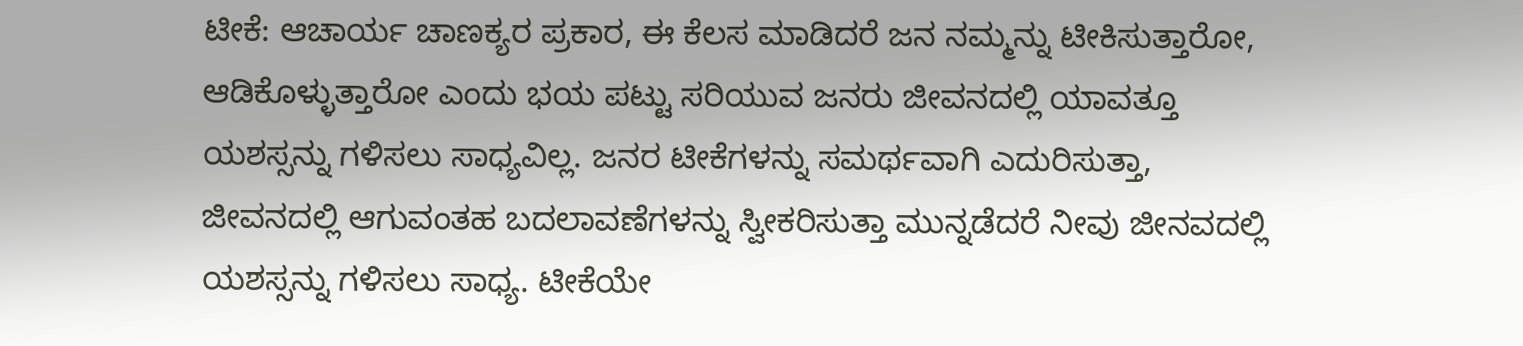ಟೀಕೆ: ಆಚಾರ್ಯ ಚಾಣಕ್ಯರ ಪ್ರಕಾರ, ಈ ಕೆಲಸ ಮಾಡಿದರೆ ಜನ ನಮ್ಮನ್ನು ಟೀಕಿಸುತ್ತಾರೋ, ಆಡಿಕೊಳ್ಳುತ್ತಾರೋ ಎಂದು ಭಯ ಪಟ್ಟು ಸರಿಯುವ ಜನರು ಜೀವನದಲ್ಲಿ ಯಾವತ್ತೂ ಯಶಸ್ಸನ್ನು ಗಳಿಸಲು ಸಾಧ್ಯವಿಲ್ಲ. ಜನರ ಟೀಕೆಗಳನ್ನು ಸಮರ್ಥವಾಗಿ ಎದುರಿಸುತ್ತಾ, ಜೀವನದಲ್ಲಿ ಆಗುವಂತಹ ಬದಲಾವಣೆಗಳನ್ನು ಸ್ವೀಕರಿಸುತ್ತಾ ಮುನ್ನಡೆದರೆ ನೀವು ಜೀನವದಲ್ಲಿ ಯಶಸ್ಸನ್ನು ಗಳಿಸಲು ಸಾಧ್ಯ. ಟೀಕೆಯೇ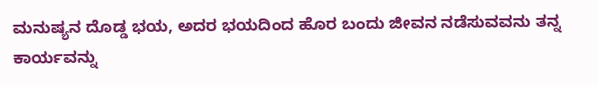ಮನುಷ್ಯನ ದೊಡ್ಡ ಭಯ, ಅದರ ಭಯದಿಂದ ಹೊರ ಬಂದು ಜೀವನ ನಡೆಸುವವನು ತನ್ನ ಕಾರ್ಯವನ್ನು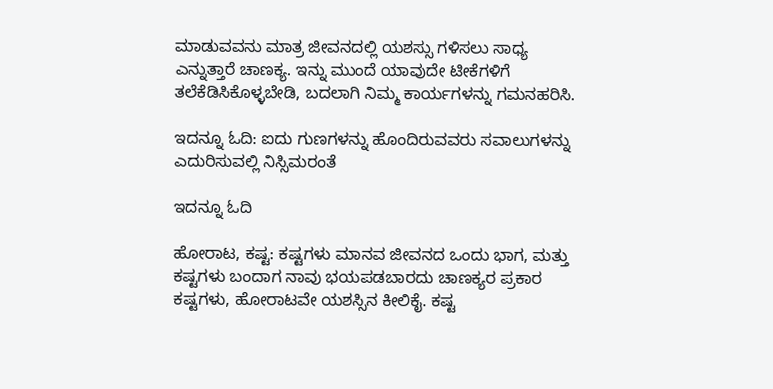ಮಾಡುವವನು ಮಾತ್ರ ಜೀವನದಲ್ಲಿ ಯಶಸ್ಸು ಗಳಿಸಲು ಸಾಧ್ಯ ಎನ್ನುತ್ತಾರೆ ಚಾಣಕ್ಯ. ಇನ್ನು ಮುಂದೆ ಯಾವುದೇ ಟೀಕೆಗಳಿಗೆ ತಲೆಕೆಡಿಸಿಕೊಳ್ಳಬೇಡಿ, ಬದಲಾಗಿ ನಿಮ್ಮ ಕಾರ್ಯಗಳನ್ನು ಗಮನಹರಿಸಿ.

ಇದನ್ನೂ ಓದಿ: ಐದು ಗುಣಗಳನ್ನು ಹೊಂದಿರುವವರು ಸವಾಲುಗಳನ್ನು ಎದುರಿಸುವಲ್ಲಿ ನಿಸ್ಸಿಮರಂತೆ

ಇದನ್ನೂ ಓದಿ

ಹೋರಾಟ, ಕಷ್ಟ: ಕಷ್ಟಗಳು ಮಾನವ ಜೀವನದ ಒಂದು ಭಾಗ, ಮತ್ತು ಕಷ್ಟಗಳು ಬಂದಾಗ ನಾವು ಭಯಪಡಬಾರದು ಚಾಣಕ್ಯರ ಪ್ರಕಾರ ಕಷ್ಟಗಳು, ಹೋರಾಟವೇ ಯಶಸ್ಸಿನ ಕೀಲಿಕೈ. ಕಷ್ಟ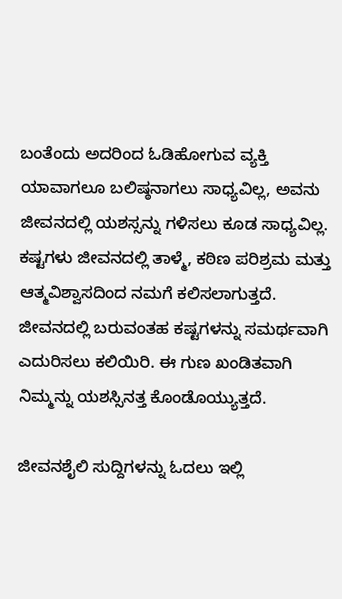ಬಂತೆಂದು ಅದರಿಂದ ಓಡಿಹೋಗುವ ವ್ಯಕ್ತಿ ಯಾವಾಗಲೂ ಬಲಿಷ್ಠನಾಗಲು ಸಾಧ್ಯವಿಲ್ಲ, ಅವನು ಜೀವನದಲ್ಲಿ ಯಶಸ್ಸನ್ನು ಗಳಿಸಲು ಕೂಡ ಸಾಧ್ಯವಿಲ್ಲ. ಕಷ್ಟಗಳು ಜೀವನದಲ್ಲಿ ತಾಳ್ಮೆ, ಕಠಿಣ ಪರಿಶ್ರಮ ಮತ್ತು ಆತ್ಮವಿಶ್ವಾಸದಿಂದ ನಮಗೆ ಕಲಿಸಲಾಗುತ್ತದೆ. ಜೀವನದಲ್ಲಿ ಬರುವಂತಹ ಕಷ್ಟಗಳನ್ನು ಸಮರ್ಥವಾಗಿ ಎದುರಿಸಲು ಕಲಿಯಿರಿ. ಈ ಗುಣ ಖಂಡಿತವಾಗಿ ನಿಮ್ಮನ್ನು ಯಶಸ್ಸಿನತ್ತ ಕೊಂಡೊಯ್ಯುತ್ತದೆ.

ಜೀವನಶೈಲಿ ಸುದ್ದಿಗಳನ್ನು ಓದಲು ಇಲ್ಲಿ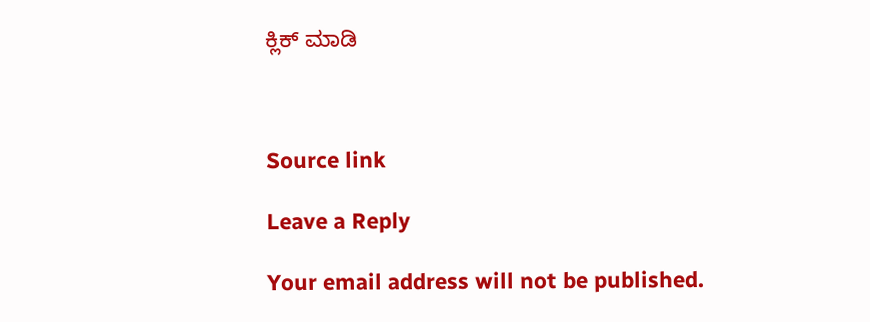ಕ್ಲಿಕ್ ಮಾಡಿ



Source link

Leave a Reply

Your email address will not be published.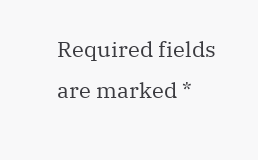Required fields are marked *